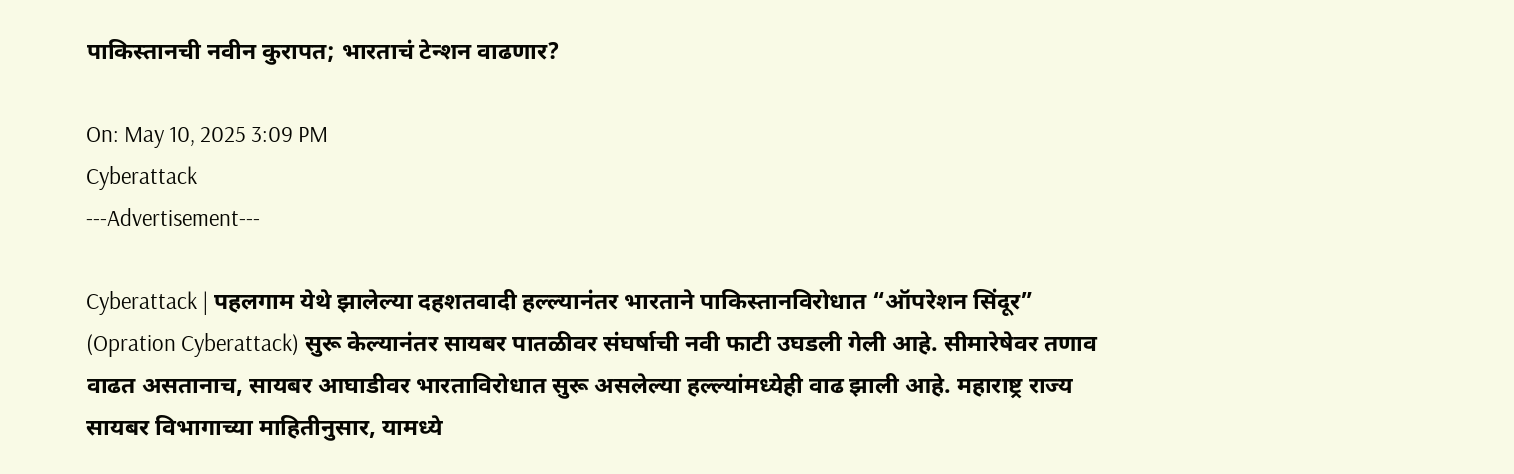पाकिस्तानची नवीन कुरापत; भारताचं टेन्शन वाढणार?

On: May 10, 2025 3:09 PM
Cyberattack
---Advertisement---

Cyberattack | पहलगाम येथे झालेल्या दहशतवादी हल्ल्यानंतर भारताने पाकिस्तानविरोधात “ऑपरेशन सिंदूर” (Opration Cyberattack) सुरू केल्यानंतर सायबर पातळीवर संघर्षाची नवी फाटी उघडली गेली आहे. सीमारेषेवर तणाव वाढत असतानाच, सायबर आघाडीवर भारताविरोधात सुरू असलेल्या हल्ल्यांमध्येही वाढ झाली आहे. महाराष्ट्र राज्य सायबर विभागाच्या माहितीनुसार, यामध्ये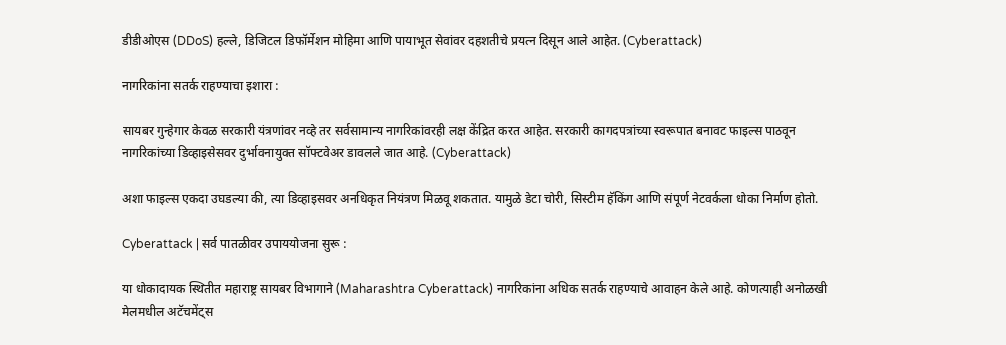डीडीओएस (DDoS) हल्ले, डिजिटल डिफॉर्मेशन मोहिमा आणि पायाभूत सेवांवर दहशतीचे प्रयत्न दिसून आले आहेत. (Cyberattack)

नागरिकांना सतर्क राहण्याचा इशारा :

सायबर गुन्हेगार केवळ सरकारी यंत्रणांवर नव्हे तर सर्वसामान्य नागरिकांवरही लक्ष केंद्रित करत आहेत. सरकारी कागदपत्रांच्या स्वरूपात बनावट फाइल्स पाठवून नागरिकांच्या डिव्हाइसेसवर दुर्भावनायुक्त सॉफ्टवेअर डावलले जात आहे. (Cyberattack)

अशा फाइल्स एकदा उघडल्या की, त्या डिव्हाइसवर अनधिकृत नियंत्रण मिळवू शकतात. यामुळे डेटा चोरी, सिस्टीम हॅकिंग आणि संपूर्ण नेटवर्कला धोका निर्माण होतो.

Cyberattack | सर्व पातळीवर उपाययोजना सुरू :

या धोकादायक स्थितीत महाराष्ट्र सायबर विभागाने (Maharashtra Cyberattack) नागरिकांना अधिक सतर्क राहण्याचे आवाहन केले आहे. कोणत्याही अनोळखी मेलमधील अटॅचमेंट्स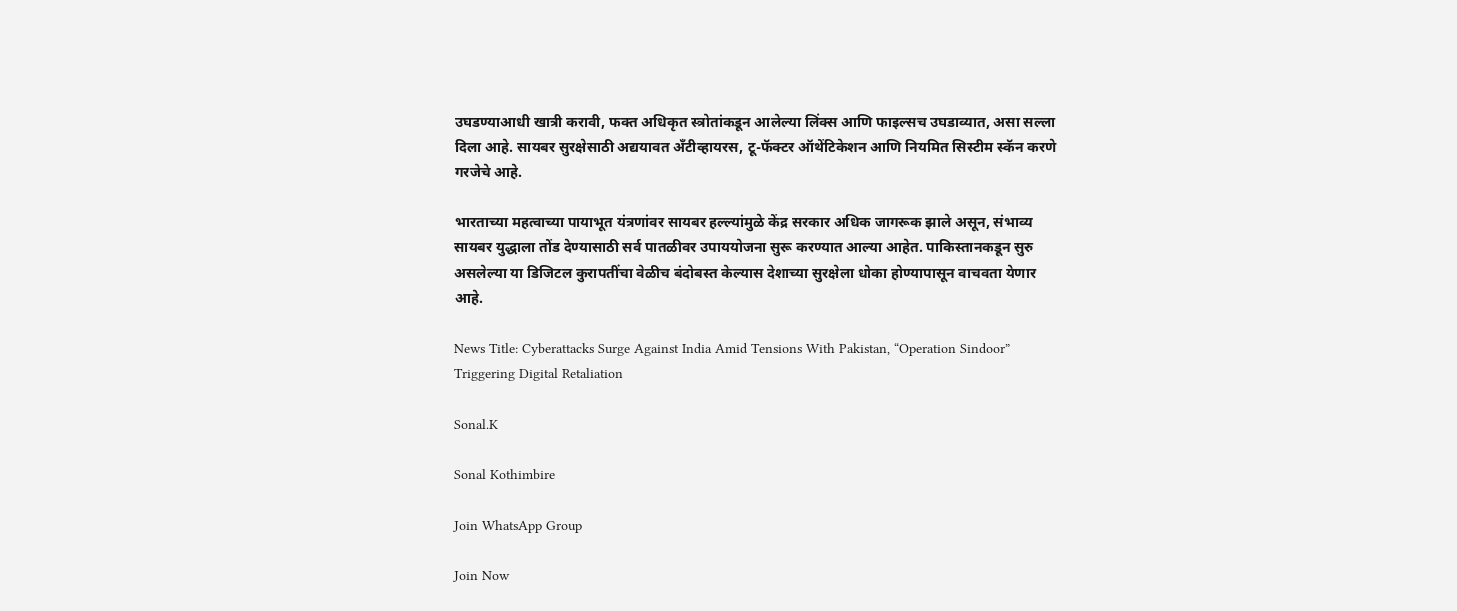उघडण्याआधी खात्री करावी, फक्त अधिकृत स्त्रोतांकडून आलेल्या लिंक्स आणि फाइल्सच उघडाव्यात, असा सल्ला दिला आहे. सायबर सुरक्षेसाठी अद्ययावत अँटीव्हायरस, टू-फॅक्टर ऑथेंटिकेशन आणि नियमित सिस्टीम स्कॅन करणे गरजेचे आहे.

भारताच्या महत्वाच्या पायाभूत यंत्रणांवर सायबर हल्ल्यांमुळे केंद्र सरकार अधिक जागरूक झाले असून, संभाव्य सायबर युद्धाला तोंड देण्यासाठी सर्व पातळीवर उपाययोजना सुरू करण्यात आल्या आहेत. पाकिस्तानकडून सुरु असलेल्या या डिजिटल कुरापतींचा वेळीच बंदोबस्त केल्यास देशाच्या सुरक्षेला धोका होण्यापासून वाचवता येणार आहे.

News Title: Cyberattacks Surge Against India Amid Tensions With Pakistan, “Operation Sindoor” Triggering Digital Retaliation

Sonal.K

Sonal Kothimbire

Join WhatsApp Group

Join Now